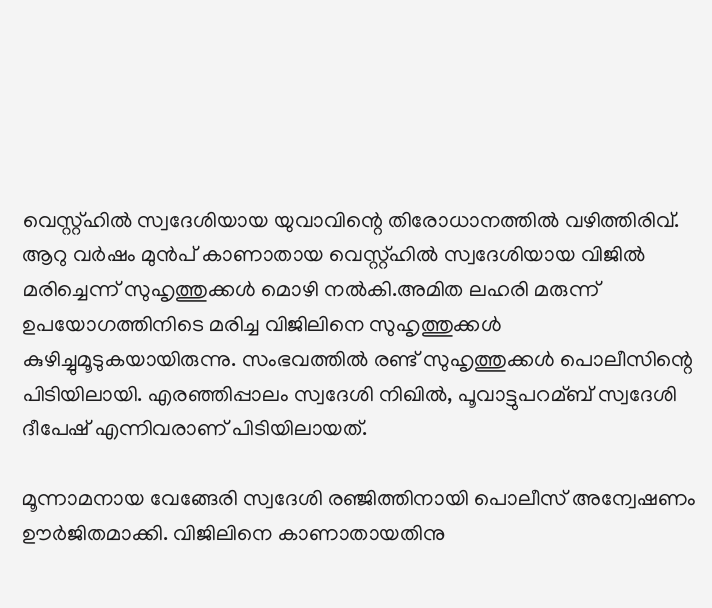വെസ്റ്റ്ഹില്‍ സ്വദേശിയായ യുവാവിന്റെ തിരോധാനത്തില്‍ വഴിത്തിരിവ്. ആറു വര്‍ഷം മുന്‍പ് കാണാതായ വെസ്റ്റ്ഹില്‍ സ്വദേശിയായ വിജില്‍ മരിച്ചെന്ന് സുഹൃത്തുക്കള്‍ മൊഴി നല്‍കി.അമിത ലഹരി മരുന്ന് ഉപയോഗത്തിനിടെ മരിച്ച വിജിലിനെ സുഹൃത്തുക്കള്‍ കുഴിച്ചുമൂടുകയായിരുന്നു. സംഭവത്തില്‍ രണ്ട് സുഹൃത്തുക്കള്‍ പൊലീസിന്റെ പിടിയിലായി. എരഞ്ഞിപ്പാലം സ്വദേശി നിഖില്‍, പൂവാട്ടുപറമ്ബ് സ്വദേശി ദീപേഷ് എന്നിവരാണ് പിടിയിലായത്.

മൂന്നാമനായ വേങ്ങേരി സ്വദേശി രഞ്ജിത്തിനായി പൊലീസ് അന്വേഷണം ഊര്‍ജിതമാക്കി. വിജിലിനെ കാണാതായതിനു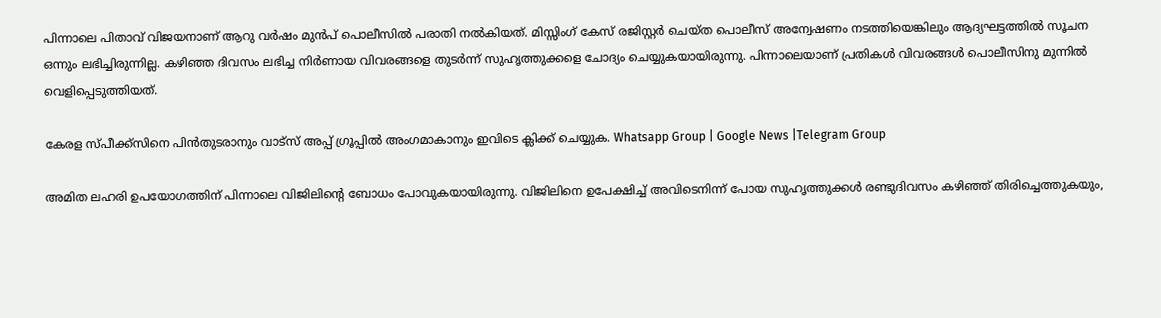പിന്നാലെ പിതാവ് വിജയനാണ് ആറു വര്‍ഷം മുന്‍പ് പൊലീസില്‍ പരാതി നല്‍കിയത്. മിസ്സിംഗ് കേസ് രജിസ്റ്റര്‍ ചെയ്ത പൊലീസ് അന്വേഷണം നടത്തിയെങ്കിലും ആദ്യഘട്ടത്തില്‍ സൂചന ഒന്നും ലഭിച്ചിരുന്നില്ല. കഴിഞ്ഞ ദിവസം ലഭിച്ച നിര്‍ണായ വിവരങ്ങളെ തുടര്‍ന്ന് സുഹൃത്തുക്കളെ ചോദ്യം ചെയ്യുകയായിരുന്നു. പിന്നാലെയാണ് പ്രതികള്‍ വിവരങ്ങള്‍ പൊലീസിനു മുന്നില്‍ വെളിപ്പെടുത്തിയത്.

കേരള സ്പീക്ക്സിനെ പിൻതുടരാനും വാട്സ് അപ്പ് ഗ്രൂപ്പിൽ അംഗമാകാനും ഇവിടെ ക്ലിക്ക് ചെയ്യുക. Whatsapp Group | Google News |Telegram Group

അമിത ലഹരി ഉപയോഗത്തിന് പിന്നാലെ വിജിലിൻ്റെ ബോധം പോവുകയായിരുന്നു. വിജിലിനെ ഉപേക്ഷിച്ച്‌ അവിടെനിന്ന് പോയ സുഹൃത്തുക്കള്‍ രണ്ടുദിവസം കഴിഞ്ഞ് തിരിച്ചെത്തുകയും,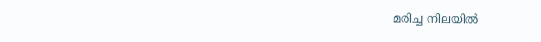മരിച്ച നിലയില്‍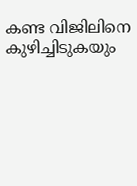കണ്ട വിജിലിനെ കുഴിച്ചിടുകയും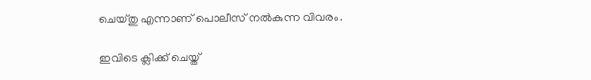ചെയ്തു എന്നാണ് പൊലീസ് നല്‍കുന്ന വിവരം.

ഇവിടെ ക്ലിക്ക് ചെയ്ത്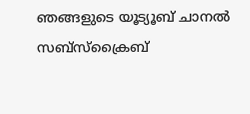ഞങ്ങളുടെ യൂട്യൂബ് ചാനൽ സബ്സ്ക്രൈബ്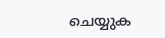ചെയ്യുക